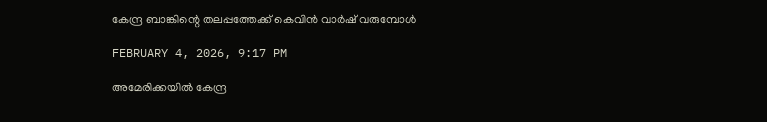കേന്ദ്ര ബാങ്കിന്റെ തലപ്പത്തേക്ക് കെവിന്‍ വാര്‍ഷ് വരുമ്പോള്‍

FEBRUARY 4, 2026, 9:17 PM

അമേരിക്കയില്‍ കേന്ദ്ര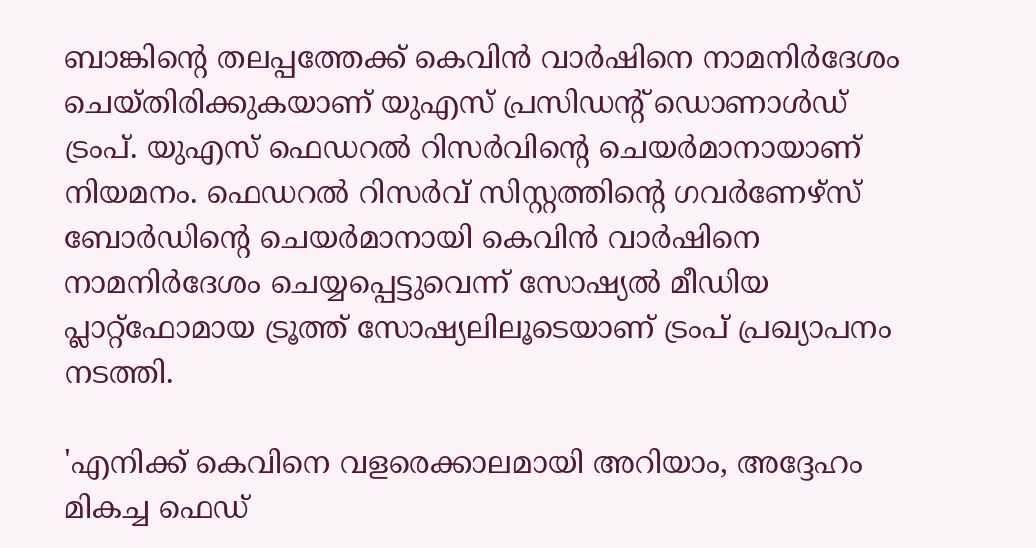ബാങ്കിന്റെ തലപ്പത്തേക്ക് കെവിന്‍ വാര്‍ഷിനെ നാമനിര്‍ദേശം ചെയ്തിരിക്കുകയാണ് യുഎസ് പ്രസിഡന്റ് ഡൊണാള്‍ഡ് ട്രംപ്. യുഎസ് ഫെഡറല്‍ റിസര്‍വിന്റെ ചെയര്‍മാനായാണ് നിയമനം. ഫെഡറല്‍ റിസര്‍വ് സിസ്റ്റത്തിന്റെ ഗവര്‍ണേഴ്സ് ബോര്‍ഡിന്റെ ചെയര്‍മാനായി കെവിന്‍ വാര്‍ഷിനെ നാമനിര്‍ദേശം ചെയ്യപ്പെട്ടുവെന്ന് സോഷ്യല്‍ മീഡിയ പ്ലാറ്റ്ഫോമായ ട്രൂത്ത് സോഷ്യലിലൂടെയാണ് ട്രംപ് പ്രഖ്യാപനം നടത്തി.

'എനിക്ക് കെവിനെ വളരെക്കാലമായി അറിയാം, അദ്ദേഹം മികച്ച ഫെഡ്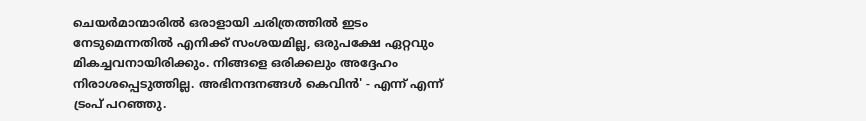ചെയര്‍മാന്മാരില്‍ ഒരാളായി ചരിത്രത്തില്‍ ഇടം നേടുമെന്നതില്‍ എനിക്ക് സംശയമില്ല, ഒരുപക്ഷേ ഏറ്റവും മികച്ചവനായിരിക്കും. നിങ്ങളെ ഒരിക്കലും അദ്ദേഹം നിരാശപ്പെടുത്തില്ല. അഭിനന്ദനങ്ങള്‍ കെവിന്‍' - എന്ന് എന്ന് ട്രംപ് പറഞ്ഞു.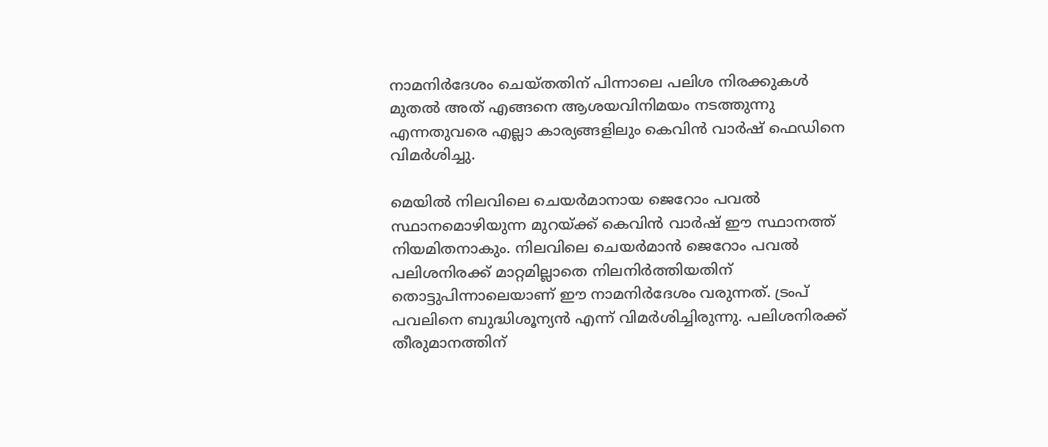നാമനിര്‍ദേശം ചെയ്തതിന് പിന്നാലെ പലിശ നിരക്കുകള്‍ മുതല്‍ അത് എങ്ങനെ ആശയവിനിമയം നടത്തുന്നു എന്നതുവരെ എല്ലാ കാര്യങ്ങളിലും കെവിന്‍ വാര്‍ഷ് ഫെഡിനെ വിമര്‍ശിച്ചു.

മെയില്‍ നിലവിലെ ചെയര്‍മാനായ ജെറോം പവല്‍ സ്ഥാനമൊഴിയുന്ന മുറയ്ക്ക് കെവിന്‍ വാര്‍ഷ് ഈ സ്ഥാനത്ത് നിയമിതനാകും. നിലവിലെ ചെയര്‍മാന്‍ ജെറോം പവല്‍ പലിശനിരക്ക് മാറ്റമില്ലാതെ നിലനിര്‍ത്തിയതിന് തൊട്ടുപിന്നാലെയാണ് ഈ നാമനിര്‍ദേശം വരുന്നത്. ട്രംപ് പവലിനെ ബുദ്ധിശൂന്യന്‍ എന്ന് വിമര്‍ശിച്ചിരുന്നു. പലിശനിരക്ക് തീരുമാനത്തിന്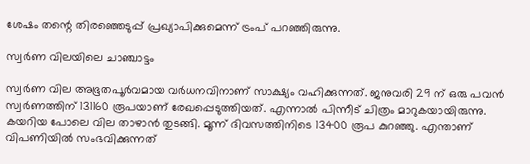ശേഷം തന്റെ തിരഞ്ഞെടുപ്പ് പ്രഖ്യാപിക്കുമെന്ന് ട്രംപ് പറഞ്ഞിരുന്നു.

സ്വര്‍ണ വിലയിലെ ചാഞ്ചാട്ടം

സ്വര്‍ണ വില അഭൂതപൂര്‍വമായ വര്‍ധനവിനാണ് സാക്ഷ്യം വഹിക്കുന്നത്. ജനുവരി 29 ന് ഒരു പവന്‍ സ്വര്‍ണത്തിന് 131160 രൂപയാണ് രേഖപ്പെടുത്തിയത്. എന്നാല്‍ പിന്നീട് ചിത്രം മാറുകയായിരുന്നു. കയറിയ പോലെ വില താഴാന്‍ തുടങ്ങി. മൂന്ന് ദിവസത്തിനിടെ 13400 രൂപ കുറഞ്ഞു. എന്താണ് വിപണിയില്‍ സംഭവിക്കുന്നത്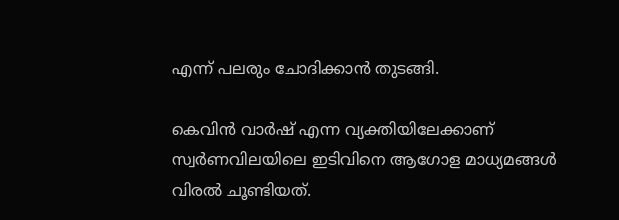എന്ന് പലരും ചോദിക്കാന്‍ തുടങ്ങി.

കെവിന്‍ വാര്‍ഷ് എന്ന വ്യക്തിയിലേക്കാണ് സ്വര്‍ണവിലയിലെ ഇടിവിനെ ആഗോള മാധ്യമങ്ങള്‍ വിരല്‍ ചൂണ്ടിയത്.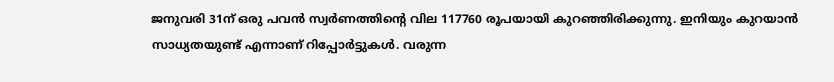ജനുവരി 31ന് ഒരു പവന്‍ സ്വര്‍ണത്തിന്റെ വില 117760 രൂപയായി കുറഞ്ഞിരിക്കുന്നു. ഇനിയും കുറയാന്‍ സാധ്യതയുണ്ട് എന്നാണ് റിപ്പോര്‍ട്ടുകള്‍. വരുന്ന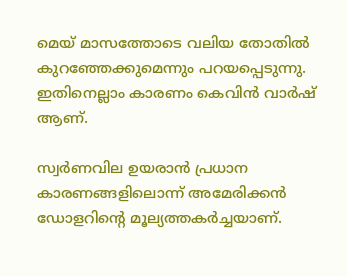മെയ് മാസത്തോടെ വലിയ തോതില്‍ കുറഞ്ഞേക്കുമെന്നും പറയപ്പെടുന്നു. ഇതിനെല്ലാം കാരണം കെവിന്‍ വാര്‍ഷ് ആണ്.

സ്വര്‍ണവില ഉയരാന്‍ പ്രധാന കാരണങ്ങളിലൊന്ന് അമേരിക്കന്‍ ഡോളറിന്റെ മൂല്യത്തകര്‍ച്ചയാണ്.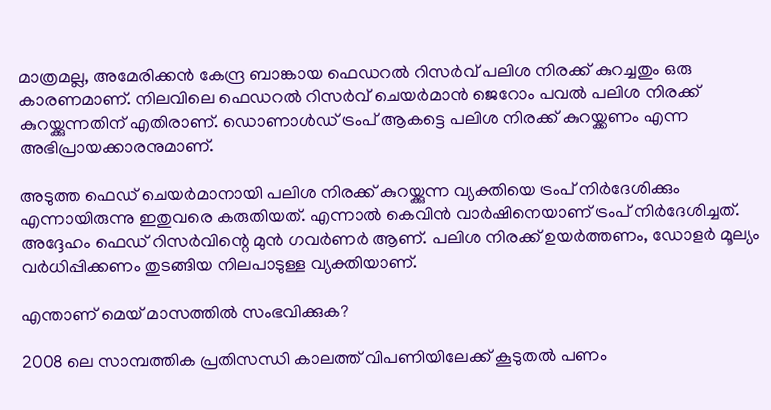മാത്രമല്ല, അമേരിക്കന്‍ കേന്ദ്ര ബാങ്കായ ഫെഡറല്‍ റിസര്‍വ് പലിശ നിരക്ക് കുറച്ചതും ഒരു കാരണമാണ്. നിലവിലെ ഫെഡറല്‍ റിസര്‍വ് ചെയര്‍മാന്‍ ജെറോം പവല്‍ പലിശ നിരക്ക് കുറയ്ക്കുന്നതിന് എതിരാണ്. ഡൊണാള്‍ഡ് ട്രംപ് ആകട്ടെ പലിശ നിരക്ക് കുറയ്ക്കണം എന്ന അഭിപ്രായക്കാരനുമാണ്.

അടുത്ത ഫെഡ് ചെയര്‍മാനായി പലിശ നിരക്ക് കുറയ്ക്കുന്ന വ്യക്തിയെ ട്രംപ് നിര്‍ദേശിക്കും എന്നായിരുന്നു ഇതുവരെ കരുതിയത്. എന്നാല്‍ കെവിന്‍ വാര്‍ഷിനെയാണ് ട്രംപ് നിര്‍ദേശിച്ചത്. അദ്ദേഹം ഫെഡ് റിസര്‍വിന്റെ മുന്‍ ഗവര്‍ണര്‍ ആണ്. പലിശ നിരക്ക് ഉയര്‍ത്തണം, ഡോളര്‍ മൂല്യം വര്‍ധിപ്പിക്കണം തുടങ്ങിയ നിലപാടുള്ള വ്യക്തിയാണ്.

എന്താണ് മെയ് മാസത്തില്‍ സംഭവിക്കുക?

2008 ലെ സാമ്പത്തിക പ്രതിസന്ധി കാലത്ത് വിപണിയിലേക്ക് കൂടുതല്‍ പണം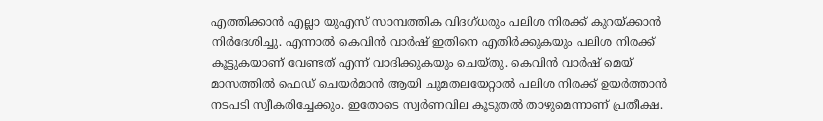എത്തിക്കാന്‍ എല്ലാ യുഎസ് സാമ്പത്തിക വിദഗ്ധരും പലിശ നിരക്ക് കുറയ്ക്കാന്‍ നിര്‍ദേശിച്ചു. എന്നാല്‍ കെവിന്‍ വാര്‍ഷ് ഇതിനെ എതിര്‍ക്കുകയും പലിശ നിരക്ക് കൂട്ടുകയാണ് വേണ്ടത് എന്ന് വാദിക്കുകയും ചെയ്തു. കെവിന്‍ വാര്‍ഷ് മെയ് മാസത്തില്‍ ഫെഡ് ചെയര്‍മാന്‍ ആയി ചുമതലയേറ്റാല്‍ പലിശ നിരക്ക് ഉയര്‍ത്താന്‍ നടപടി സ്വീകരിച്ചേക്കും. ഇതോടെ സ്വര്‍ണവില കൂടുതല്‍ താഴുമെന്നാണ് പ്രതീക്ഷ.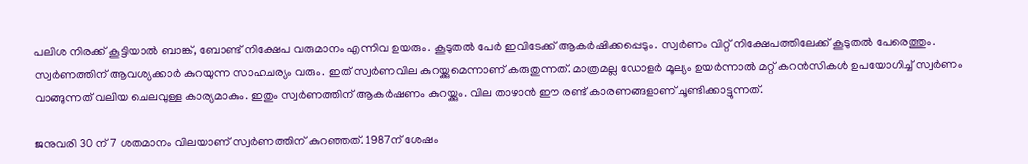പലിശ നിരക്ക് കൂട്ടിയാല്‍ ബാങ്ക്, ബോണ്ട് നിക്ഷേപ വരുമാനം എന്നിവ ഉയരും. കൂടുതല്‍ പേര്‍ ഇവിടേക്ക് ആകര്‍ഷിക്കപ്പെടും. സ്വര്‍ണം വിറ്റ് നിക്ഷേപത്തിലേക്ക് കൂടുതല്‍ പേരെത്തും. സ്വര്‍ണത്തിന് ആവശ്യക്കാര്‍ കുറയുന്ന സാഹചര്യം വരും. ഇത് സ്വര്‍ണവില കുറയ്ക്കുമെന്നാണ് കരുതുന്നത്. മാത്രമല്ല ഡോളര്‍ മൂല്യം ഉയര്‍ന്നാല്‍ മറ്റ് കറന്‍സികള്‍ ഉപയോഗിച്ച് സ്വര്‍ണം വാങ്ങുന്നത് വലിയ ചെലവുള്ള കാര്യമാകും. ഇതും സ്വര്‍ണത്തിന് ആകര്‍ഷണം കുറയ്ക്കും. വില താഴാന്‍ ഈ രണ്ട് കാരണങ്ങളാണ് ചൂണ്ടിക്കാട്ടുന്നത്.

ജനുവരി 30 ന് 7 ശതമാനം വിലയാണ് സ്വര്‍ണത്തിന് കുറഞ്ഞത്. 1987ന് ശേഷം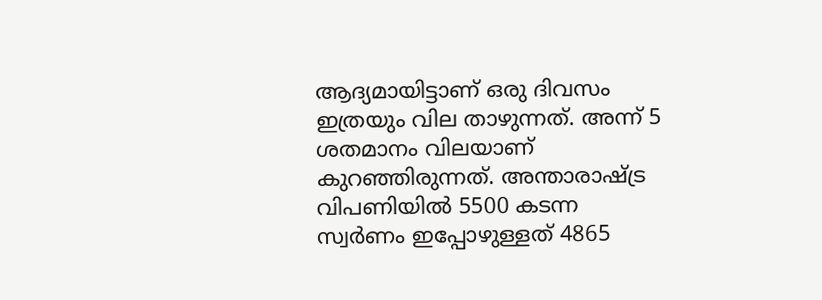ആദ്യമായിട്ടാണ് ഒരു ദിവസം ഇത്രയും വില താഴുന്നത്. അന്ന് 5 ശതമാനം വിലയാണ് കുറഞ്ഞിരുന്നത്. അന്താരാഷ്ട്ര വിപണിയില്‍ 5500 കടന്ന സ്വര്‍ണം ഇപ്പോഴുള്ളത് 4865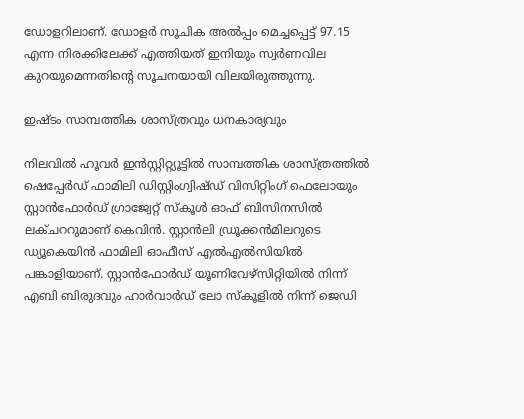ഡോളറിലാണ്. ഡോളര്‍ സൂചിക അല്‍പ്പം മെച്ചപ്പെട്ട് 97.15 എന്ന നിരക്കിലേക്ക് എത്തിയത് ഇനിയും സ്വര്‍ണവില കുറയുമെന്നതിന്റെ സൂചനയായി വിലയിരുത്തുന്നു.

ഇഷ്ടം സാമ്പത്തിക ശാസ്ത്രവും ധനകാര്യവും

നിലവില്‍ ഹൂവര്‍ ഇന്‍സ്റ്റിറ്റ്യൂട്ടില്‍ സാമ്പത്തിക ശാസ്ത്രത്തില്‍ ഷെപ്പേര്‍ഡ് ഫാമിലി ഡിസ്റ്റിംഗ്വിഷ്ഡ് വിസിറ്റിംഗ് ഫെലോയും സ്റ്റാന്‍ഫോര്‍ഡ് ഗ്രാജ്വേറ്റ് സ്‌കൂള്‍ ഓഫ് ബിസിനസില്‍ ലക്ചററുമാണ് കെവിന്‍. സ്റ്റാന്‍ലി ഡ്രൂക്കന്‍മിലറുടെ ഡ്യൂകെയിന്‍ ഫാമിലി ഓഫീസ് എല്‍എല്‍സിയില്‍ പങ്കാളിയാണ്. സ്റ്റാന്‍ഫോര്‍ഡ് യൂണിവേഴ്‌സിറ്റിയില്‍ നിന്ന് എബി ബിരുദവും ഹാര്‍വാര്‍ഡ് ലോ സ്‌കൂളില്‍ നിന്ന് ജെഡി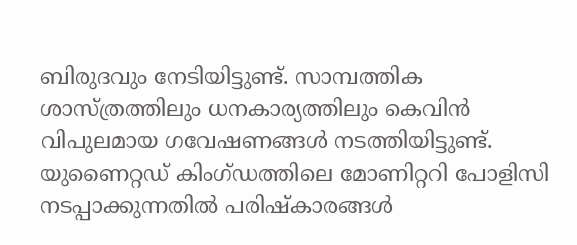ബിരുദവും നേടിയിട്ടുണ്ട്. സാമ്പത്തിക ശാസ്ത്രത്തിലും ധനകാര്യത്തിലും കെവിന്‍ വിപുലമായ ഗവേഷണങ്ങള്‍ നടത്തിയിട്ടുണ്ട്. യുണൈറ്റഡ് കിംഗ്ഡത്തിലെ മോണിറ്ററി പോളിസി നടപ്പാക്കുന്നതില്‍ പരിഷ്‌കാരങ്ങള്‍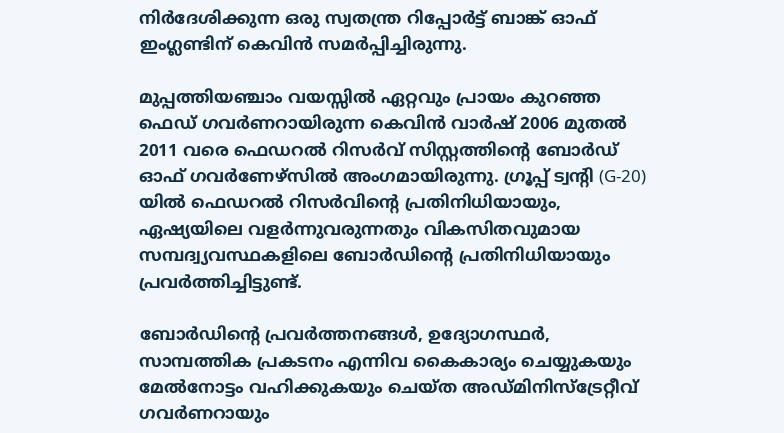നിര്‍ദേശിക്കുന്ന ഒരു സ്വതന്ത്ര റിപ്പോര്‍ട്ട് ബാങ്ക് ഓഫ് ഇംഗ്ലണ്ടിന് കെവിന്‍ സമര്‍പ്പിച്ചിരുന്നു.

മുപ്പത്തിയഞ്ചാം വയസ്സില്‍ ഏറ്റവും പ്രായം കുറഞ്ഞ ഫെഡ് ഗവര്‍ണറായിരുന്ന കെവിന്‍ വാര്‍ഷ് 2006 മുതല്‍ 2011 വരെ ഫെഡറല്‍ റിസര്‍വ് സിസ്റ്റത്തിന്റെ ബോര്‍ഡ് ഓഫ് ഗവര്‍ണേഴ്സില്‍ അംഗമായിരുന്നു. ഗ്രൂപ്പ് ട്വന്റി (G-20) യില്‍ ഫെഡറല്‍ റിസര്‍വിന്റെ പ്രതിനിധിയായും, ഏഷ്യയിലെ വളര്‍ന്നുവരുന്നതും വികസിതവുമായ സമ്പദ്വ്യവസ്ഥകളിലെ ബോര്‍ഡിന്റെ പ്രതിനിധിയായും പ്രവര്‍ത്തിച്ചിട്ടുണ്ട്.

ബോര്‍ഡിന്റെ പ്രവര്‍ത്തനങ്ങള്‍, ഉദ്യോഗസ്ഥര്‍, സാമ്പത്തിക പ്രകടനം എന്നിവ കൈകാര്യം ചെയ്യുകയും മേല്‍നോട്ടം വഹിക്കുകയും ചെയ്ത അഡ്മിനിസ്‌ട്രേറ്റീവ് ഗവര്‍ണറായും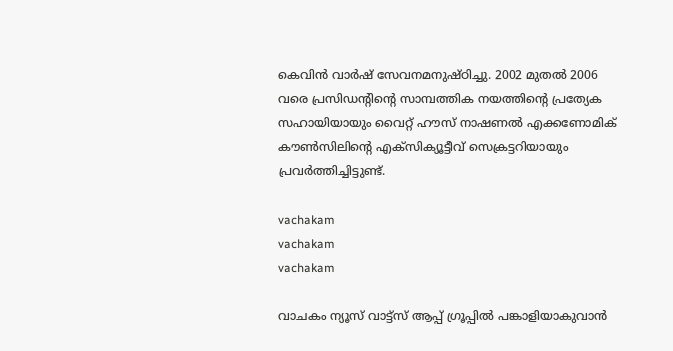കെവിന്‍ വാര്‍ഷ് സേവനമനുഷ്ഠിച്ചു. 2002 മുതല്‍ 2006 വരെ പ്രസിഡന്റിന്റെ സാമ്പത്തിക നയത്തിന്റെ പ്രത്യേക സഹായിയായും വൈറ്റ് ഹൗസ് നാഷണല്‍ എക്കണോമിക് കൗണ്‍സിലിന്റെ എക്‌സിക്യൂട്ടീവ് സെക്രട്ടറിയായും പ്രവര്‍ത്തിച്ചിട്ടുണ്ട്.

vachakam
vachakam
vachakam

വാചകം ന്യൂസ് വാട്ട്സ് ആപ്പ് ഗ്രൂപ്പിൽ പങ്കാളിയാകുവാൻ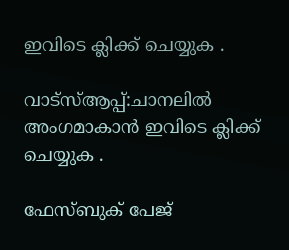ഇവിടെ ക്ലിക്ക് ചെയ്യുക .

വാട്സ്ആപ്പ്:ചാനലിൽ അംഗമാകാൻ ഇവിടെ ക്ലിക്ക് ചെയ്യുക .

ഫേസ്ബുക് പേജ്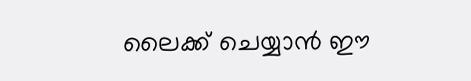ലൈക്ക് ചെയ്യാൻ ഈ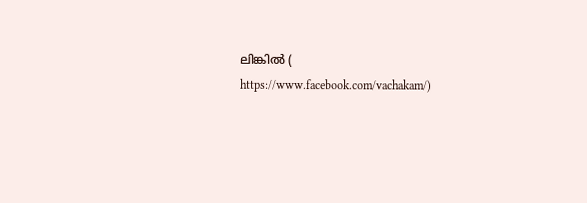ലിങ്കിൽ (
https://www.facebook.com/vachakam/)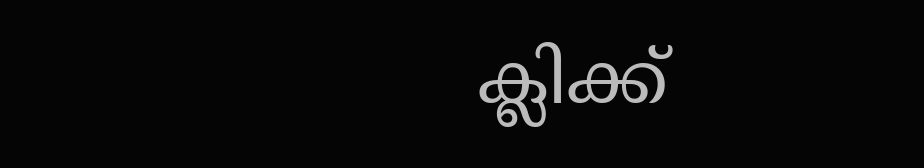ക്ലിക്ക്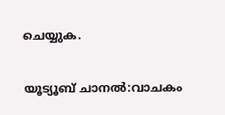ചെയ്യുക.

യൂട്യൂബ് ചാനൽ:വാചകം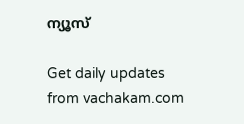ന്യൂസ്

Get daily updates from vachakam.com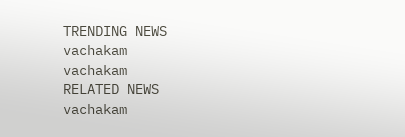TRENDING NEWS
vachakam
vachakam
RELATED NEWS
vachakam